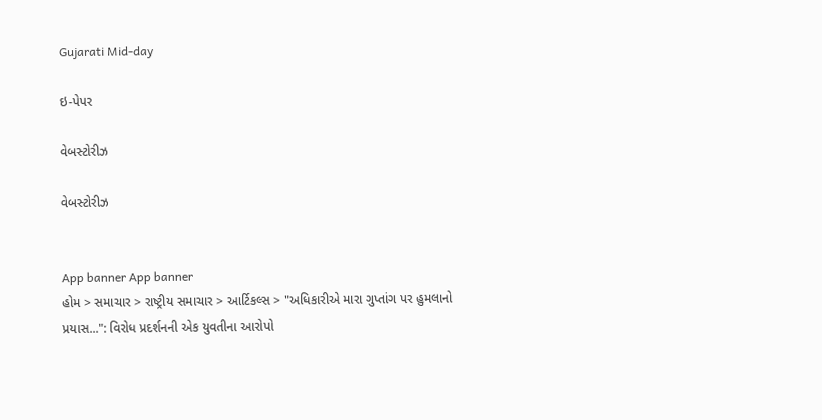Gujarati Mid-day

ઇ-પેપર

વેબસ્ટોરીઝ

વેબસ્ટોરીઝ


App banner App banner
હોમ > સમાચાર > રાષ્ટ્રીય સમાચાર > આર્ટિકલ્સ > "અધિકારીએ મારા ગુપ્તાંગ પર હુમલાનો પ્રયાસ...": વિરોધ પ્રદર્શનની એક યુવતીના આરોપો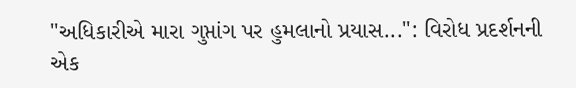"અધિકારીએ મારા ગુપ્તાંગ પર હુમલાનો પ્રયાસ...": વિરોધ પ્રદર્શનની એક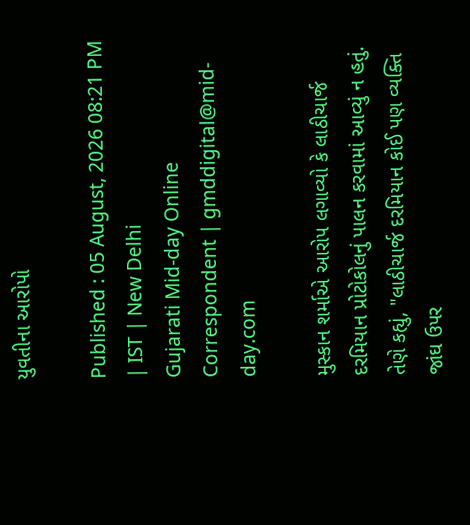યુવતીના આરોપો

Published : 05 August, 2026 08:21 PM | IST | New Delhi
Gujarati Mid-day Online Correspondent | gmddigital@mid-day.com

મુસ્કાન શર્માએ આરોપ લગાવ્યો કે લાઠીચાર્જ દરમિયાન પ્રોટોકોલનું પાલન કરવામાં આવ્યું ન હતું. તેણે કહ્યું, "લાઠીચાર્જ દરમિયાન કોઈ પણ વ્યક્તિ જાંઘ ઉપર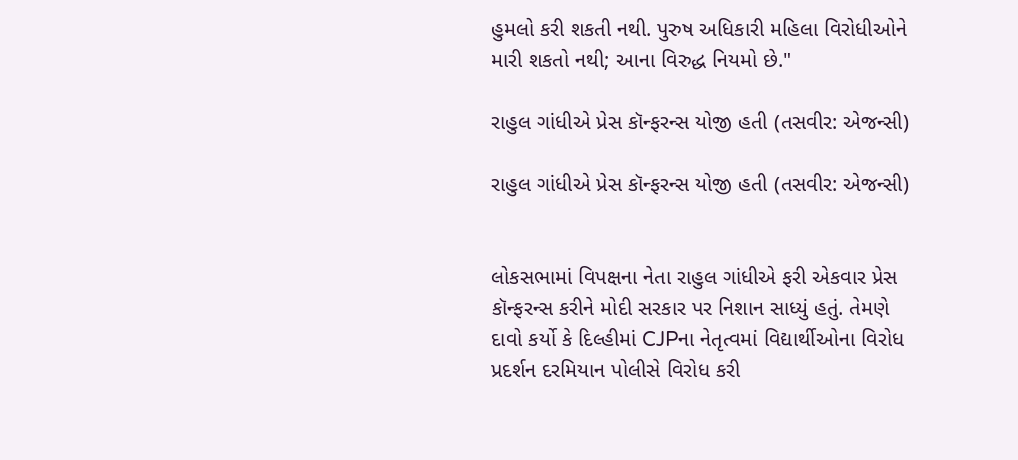હુમલો કરી શકતી નથી. પુરુષ અધિકારી મહિલા વિરોધીઓને મારી શકતો નથી; આના વિરુદ્ધ નિયમો છે."

રાહુલ ગાંધીએ પ્રેસ કૉન્ફરન્સ યોજી હતી (તસવીર: એજન્સી)

રાહુલ ગાંધીએ પ્રેસ કૉન્ફરન્સ યોજી હતી (તસવીર: એજન્સી)


લોકસભામાં વિપક્ષના નેતા રાહુલ ગાંધીએ ફરી એકવાર પ્રેસ કૉન્ફરન્સ કરીને મોદી સરકાર પર નિશાન સાધ્યું હતું. તેમણે દાવો કર્યો કે દિલ્હીમાં CJPના નેતૃત્વમાં વિદ્યાર્થીઓના વિરોધ પ્રદર્શન દરમિયાન પોલીસે વિરોધ કરી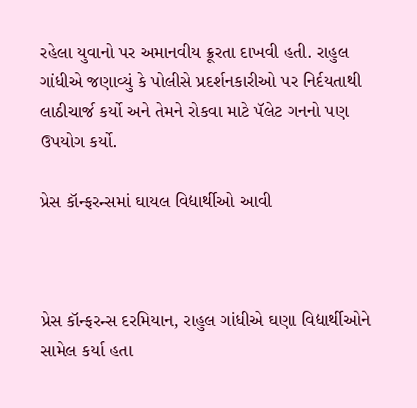રહેલા યુવાનો પર અમાનવીય ક્રૂરતા દાખવી હતી. રાહુલ ગાંધીએ જણાવ્યું કે પોલીસે પ્રદર્શનકારીઓ પર નિર્દયતાથી લાઠીચાર્જ કર્યો અને તેમને રોકવા માટે પૅલેટ ગનનો પણ ઉપયોગ કર્યો.

પ્રેસ કૉન્ફરન્સમાં ઘાયલ વિદ્યાર્થીઓ આવી



પ્રેસ કૉન્ફરન્સ દરમિયાન, રાહુલ ગાંધીએ ઘણા વિદ્યાર્થીઓને સામેલ કર્યા હતા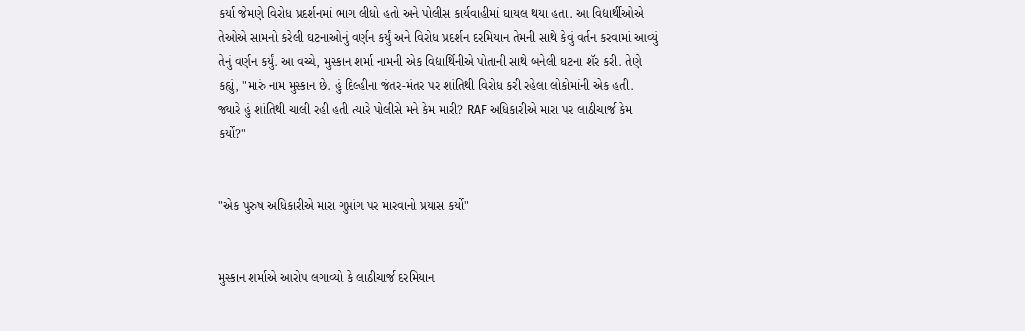કર્યા જેમણે વિરોધ પ્રદર્શનમાં ભાગ લીધો હતો અને પોલીસ કાર્યવાહીમાં ઘાયલ થયા હતા. આ વિદ્યાર્થીઓએ તેઓએ સામનો કરેલી ઘટનાઓનું વર્ણન કર્યું અને વિરોધ પ્રદર્શન દરમિયાન તેમની સાથે કેવું વર્તન કરવામાં આવ્યું તેનું વર્ણન કર્યું. આ વચ્ચે, મુસ્કાન શર્મા નામની એક વિદ્યાર્થિનીએ પોતાની સાથે બનેલી ઘટના શૅર કરી. તેણે કહ્યું, "મારું નામ મુસ્કાન છે. હું દિલ્હીના જંતર-મંતર પર શાંતિથી વિરોધ કરી રહેલા લોકોમાંની એક હતી. જ્યારે હું શાંતિથી ચાલી રહી હતી ત્યારે પોલીસે મને કેમ મારી? RAF અધિકારીએ મારા પર લાઠીચાર્જ કેમ કર્યો?"


"એક પુરુષ અધિકારીએ મારા ગુપ્તાંગ પર મારવાનો પ્રયાસ કર્યો"


મુસ્કાન શર્માએ આરોપ લગાવ્યો કે લાઠીચાર્જ દરમિયાન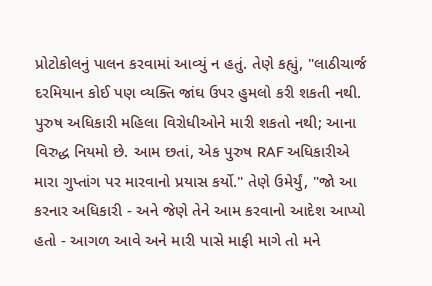પ્રોટોકોલનું પાલન કરવામાં આવ્યું ન હતું. તેણે કહ્યું, "લાઠીચાર્જ દરમિયાન કોઈ પણ વ્યક્તિ જાંઘ ઉપર હુમલો કરી શકતી નથી. પુરુષ અધિકારી મહિલા વિરોધીઓને મારી શકતો નથી; આના વિરુદ્ધ નિયમો છે. આમ છતાં, એક પુરુષ RAF અધિકારીએ મારા ગુપ્તાંગ પર મારવાનો પ્રયાસ કર્યો." તેણે ઉમેર્યું, "જો આ કરનાર અધિકારી - અને જેણે તેને આમ કરવાનો આદેશ આપ્યો હતો - આગળ આવે અને મારી પાસે માફી માગે તો મને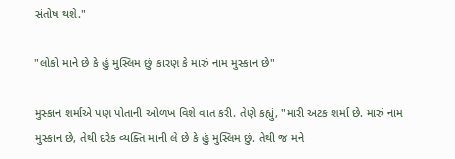સંતોષ થશે."

"લોકો માને છે કે હું મુસ્લિમ છું કારણ કે મારું નામ મુસ્કાન છે"

મુસ્કાન શર્માએ પણ પોતાની ઓળખ વિશે વાત કરી. તેણે કહ્યું, "મારી અટક શર્મા છે. મારું નામ મુસ્કાન છે, તેથી દરેક વ્યક્તિ માની લે છે કે હું મુસ્લિમ છું. તેથી જ મને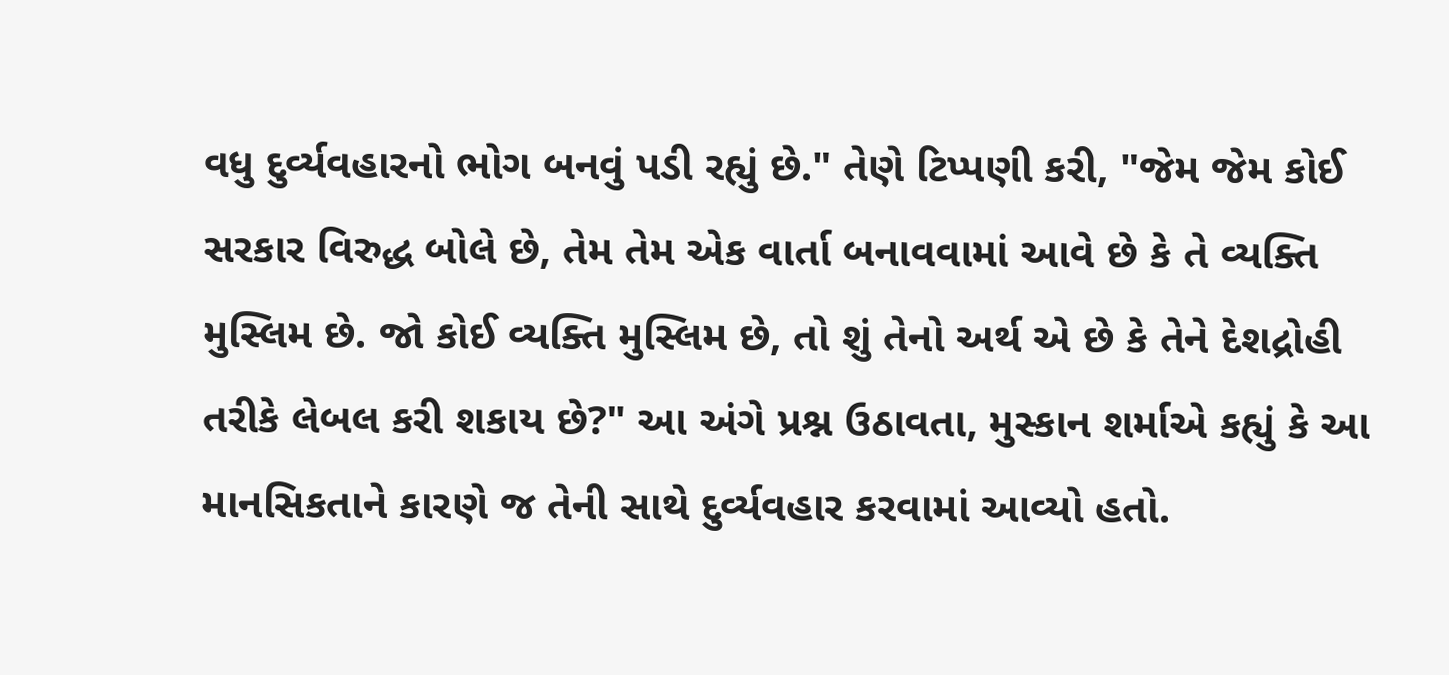વધુ દુર્વ્યવહારનો ભોગ બનવું પડી રહ્યું છે." તેણે ટિપ્પણી કરી, "જેમ જેમ કોઈ સરકાર વિરુદ્ધ બોલે છે, તેમ તેમ એક વાર્તા બનાવવામાં આવે છે કે તે વ્યક્તિ મુસ્લિમ છે. જો કોઈ વ્યક્તિ મુસ્લિમ છે, તો શું તેનો અર્થ એ છે કે તેને દેશદ્રોહી તરીકે લેબલ કરી શકાય છે?" આ અંગે પ્રશ્ન ઉઠાવતા, મુસ્કાન શર્માએ કહ્યું કે આ માનસિકતાને કારણે જ તેની સાથે દુર્વ્યવહાર કરવામાં આવ્યો હતો.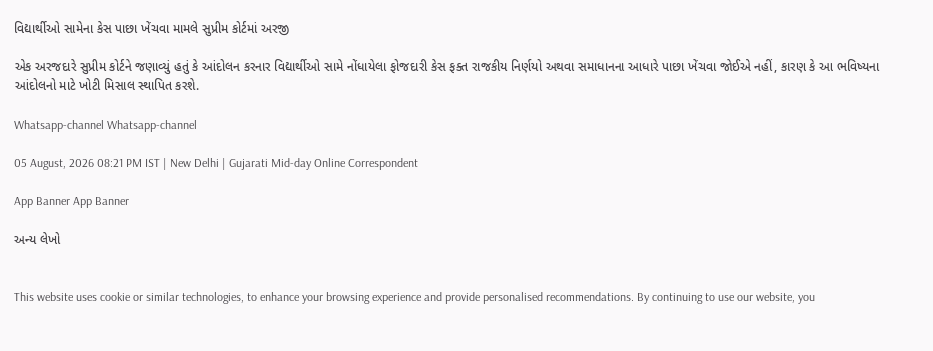વિદ્યાર્થીઓ સામેના કેસ પાછા ખેંચવા મામલે સુપ્રીમ કોર્ટમાં અરજી

એક અરજદારે સુપ્રીમ કોર્ટને જણાવ્યું હતું કે આંદોલન કરનાર વિદ્યાર્થીઓ સામે નોંધાયેલા ફોજદારી કેસ ફક્ત રાજકીય નિર્ણયો અથવા સમાધાનના આધારે પાછા ખેંચવા જોઈએ નહીં, કારણ કે આ ભવિષ્યના આંદોલનો માટે ખોટી મિસાલ સ્થાપિત કરશે.

Whatsapp-channel Whatsapp-channel

05 August, 2026 08:21 PM IST | New Delhi | Gujarati Mid-day Online Correspondent

App Banner App Banner

અન્ય લેખો


This website uses cookie or similar technologies, to enhance your browsing experience and provide personalised recommendations. By continuing to use our website, you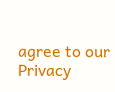agree to our Privacy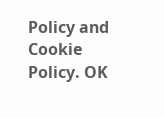Policy and Cookie Policy. OK